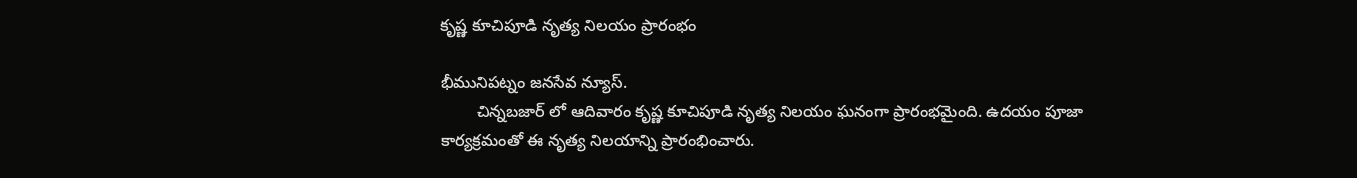కృష్ణ కూచిపూడి నృత్య నిలయం ప్రారంభం

భీమునిపట్నం జనసేవ న్యూస్.
        చిన్నబజార్ లో ఆదివారం కృష్ణ కూచిపూడి నృత్య నిలయం ఘనంగా ప్రారంభమైంది. ఉదయం పూజా కార్యక్రమంతో ఈ నృత్య నిలయాన్ని ప్రారంభించారు.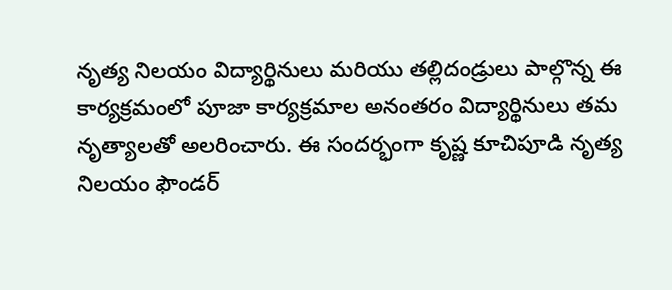నృత్య నిలయం విద్యార్థినులు మరియు తల్లిదండ్రులు పాల్గొన్న ఈ కార్యక్రమంలో పూజా కార్యక్రమాల అనంతరం విద్యార్థినులు తమ నృత్యాలతో అలరించారు. ఈ సందర్భంగా కృష్ణ కూచిపూడి నృత్య నిలయం ఫౌండర్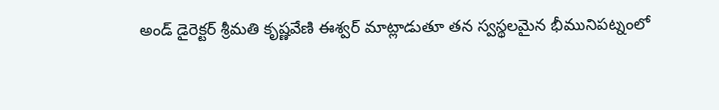అండ్ డైరెక్టర్ శ్రీమతి కృష్ణవేణి ఈశ్వర్ మాట్లాడుతూ తన స్వస్థలమైన భీమునిపట్నంలో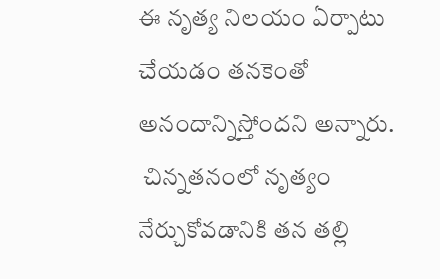ఈ నృత్య నిలయం ఏర్పాటు చేయడం తనకెంతో అనందాన్నిస్తోందని అన్నారు.
 చిన్నతనంలో నృత్యం నేర్చుకోవడానికి తన తల్లి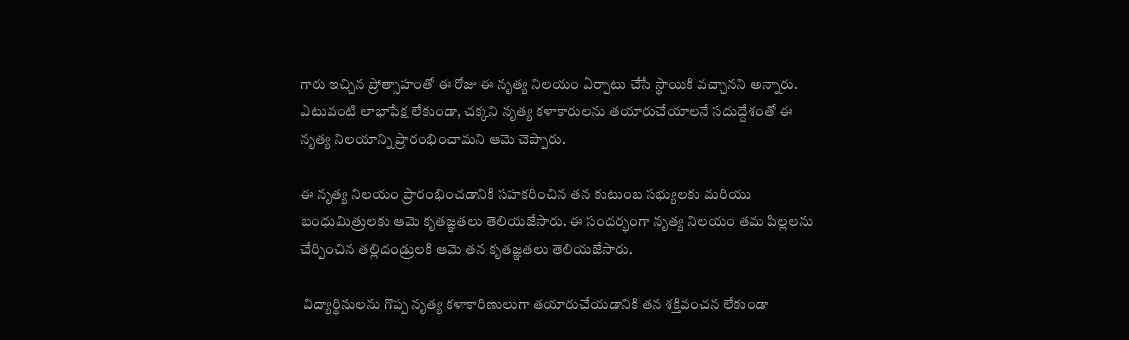గారు ఇచ్చిన ప్రోత్సాహంతో ఈ రోజు ఈ నృత్య నిలయం ఏర్పాటు చేసే స్థాయికి వచ్చానని అన్నారు. ఎటువంటి లాభాపేక్ష లేకుండా, చక్కని నృత్య కళాకారులను తయారుచేయాలనే సదుద్దేశంతో ఈ నృత్య నిలయాన్ని ప్రారంభించామని ఆమె చెప్పారు.

ఈ నృత్య నిలయం ప్రారంభించడానికి సహకరించిన తన కుటుంబ సభ్యులకు మరియు బంధుమిత్రులకు ఆమె కృతజ్ఞతలు తెలియజేసారు. ఈ సందర్భంగా నృత్య నిలయం తమ పిల్లలను చేర్పించిన తల్లిదండ్రులకి ఆమె తన కృతజ్ఞతలు తెలియజేసారు.

 విద్యార్థినులను గొప్ప నృత్య కళాకారిణులుగా తయారుచేయడానికి తన శక్తివంచన లేకుండా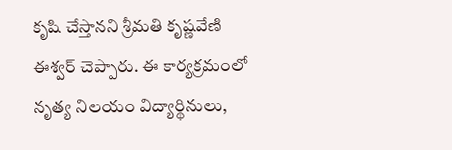కృషి చేస్తానని శ్రీమతి కృష్ణవేణి ఈశ్వర్ చెప్పారు. ఈ కార్యక్రమంలో నృత్య నిలయం విద్యార్థినులు,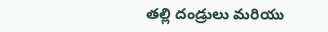తల్లి దండ్రులు మరియు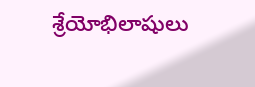శ్రేయోభిలాషులు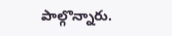పాల్గొన్నారు.